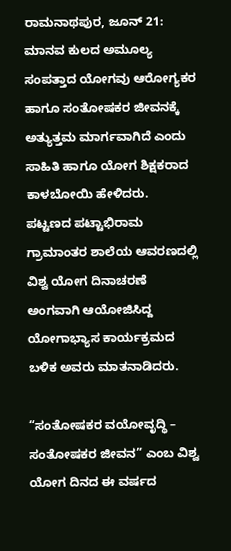ರಾಮನಾಥಪುರ, ಜೂನ್ 21: ಮಾನವ ಕುಲದ ಅಮೂಲ್ಯ ಸಂಪತ್ತಾದ ಯೋಗವು ಆರೋಗ್ಯಕರ ಹಾಗೂ ಸಂತೋಷಕರ ಜೀವನಕ್ಕೆ ಅತ್ಯುತ್ತಮ ಮಾರ್ಗವಾಗಿದೆ ಎಂದು ಸಾಹಿತಿ ಹಾಗೂ ಯೋಗ ಶಿಕ್ಷಕರಾದ ಕಾಳಬೋಯಿ ಹೇಳಿದರು.
ಪಟ್ಟಣದ ಪಟ್ಟಾಭಿರಾಮ ಗ್ರಾಮಾಂತರ ಶಾಲೆಯ ಆವರಣದಲ್ಲಿ ವಿಶ್ವ ಯೋಗ ದಿನಾಚರಣೆ ಅಂಗವಾಗಿ ಆಯೋಜಿಸಿದ್ದ ಯೋಗಾಭ್ಯಾಸ ಕಾರ್ಯಕ್ರಮದ ಬಳಿಕ ಅವರು ಮಾತನಾಡಿದರು.

“ಸಂತೋಷಕರ ವಯೋವೃದ್ಧಿ – ಸಂತೋಷಕರ ಜೀವನ” ಎಂಬ ವಿಶ್ವ ಯೋಗ ದಿನದ ಈ ವರ್ಷದ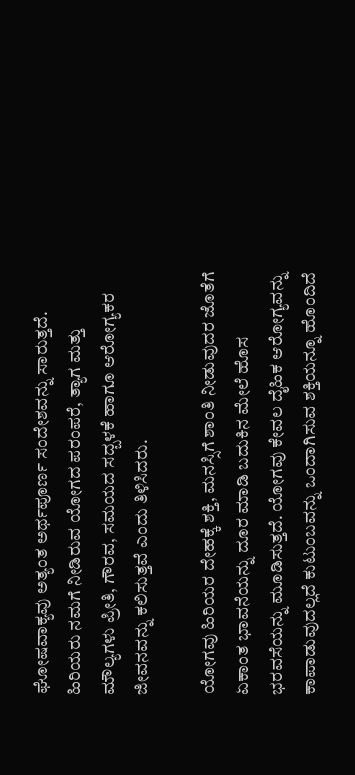ಘೋಷವಾಕ್ಯವು ಅತ್ಯಂತ ಅರ್ಥಪೂರ್ಣ ಸಂದೇಶವನ್ನು ಸಾರುತ್ತದೆ. ಹಿರಿಯರು ನಮಗೆ ನೀಡಿರುವ ಯೋಗದ ಪರಂಪರೆ, ತ್ಯಾಗ ಮತ್ತು ಮೌಲ್ಯಗಳು ಪ್ರೀತಿ, ಗೌರವ, ಸಮಯದ ಸದ್ಬಳಕೆ ಹಾಗೂ ಆರೋಗ್ಯಕರ ಜೀವನವನ್ನು ಕಲಿಸುತ್ತವೆ ಎಂದು ತಿಳಿಸಿದರು.

ಯೋಗವು ಹಿರಿಯರ ದೇಹಕ್ಕೆ ಶಕ್ತಿ, ಮನಸ್ಸಿಗೆ ಶಾಂತಿ ನೀಡುವುದರ ಜೊತೆಗೆ ಏಕಾಂತ ಭಾವನೆಯನ್ನು ದೂರ ಮಾಡಿ ಬದುಕಿನ ಮೇಲೆ ಹೊಸ ಭರವಸೆಯನ್ನು ಮೂಡಿಸುತ್ತದೆ. ಯೋಗವು ಕೇವಲ ದೈಹಿಕ ಆರೋಗ್ಯವನ್ನು ಕಾಪಾಡುವುದಲ್ಲದೆ ಕುಟುಂಬವನ್ನು ಒಂದಾಗಿಸುವ ಶಕ್ತಿಯನ್ನೂ ಹೊಂದಿದೆ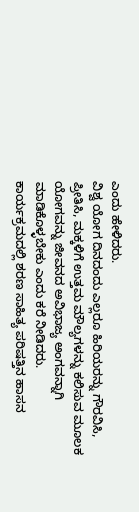ಎಂದು ಹೇಳಿದರು.
ವಿಶ್ವ ಯೋಗ ದಿನದಂದು ಎಲ್ಲರೂ ಹಿರಿಯರನ್ನು ಗೌರವಿಸಿ, ಪ್ರೀತಿಸಿ, ಮಕ್ಕಳಿಗೆ ಉತ್ತಮ ಮೌಲ್ಯಗಳನ್ನು ಕಲಿಸುವ ಮೂಲಕ ಯೋಗವನ್ನು ಜೀವನದ ಅವಿಭಾಜ್ಯ ಅಂಗವನ್ನಾಗಿ ಮಾಡಿಕೊಳ್ಳಬೇಕು ಎಂದು ಕರೆ ನೀಡಿದರು.
ಕಾರ್ಯಕ್ರಮದಲ್ಲಿ ಶರಣ ಸಾಹಿತ್ಯ ಪರಿಷತ್ತಿನ ಹಾಸನ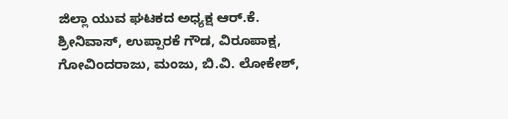ಜಿಲ್ಲಾ ಯುವ ಘಟಕದ ಅಧ್ಯಕ್ಷ ಆರ್.ಕೆ. ಶ್ರೀನಿವಾಸ್, ಉಪ್ಪಾರಕೆ ಗೌಡ, ವಿರೂಪಾಕ್ಷ, ಗೋವಿಂದರಾಜು, ಮಂಜು, ಬಿ.ವಿ. ಲೋಕೇಶ್,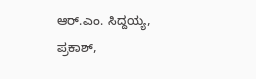ಆರ್.ಎಂ. ಸಿದ್ದಯ್ಯ, ಪ್ರಕಾಶ್,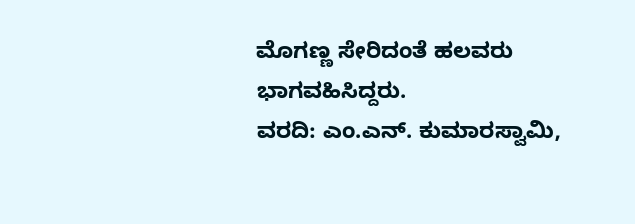ಮೊಗಣ್ಣ ಸೇರಿದಂತೆ ಹಲವರು ಭಾಗವಹಿಸಿದ್ದರು.
ವರದಿ: ಎಂ.ಎನ್. ಕುಮಾರಸ್ವಾಮಿ,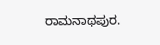ರಾಮನಾಥಪುರ.